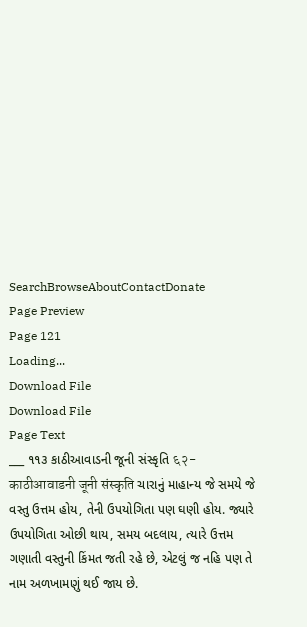SearchBrowseAboutContactDonate
Page Preview
Page 121
Loading...
Download File
Download File
Page Text
___ ૧૧૩ કાઠીઆવાડની જૂની સંસ્કૃતિ ६२-काठीआवाडनी जूनी संस्कृति ચારાનું માહાન્ય જે સમયે જે વસ્તુ ઉત્તમ હોય, તેની ઉપયોગિતા પણ ઘણી હોય. જ્યારે ઉપયોગિતા ઓછી થાય, સમય બદલાય, ત્યારે ઉત્તમ ગણાતી વસ્તુની કિંમત જતી રહે છે, એટલું જ નહિ પણ તે નામ અળખામણું થઈ જાય છે.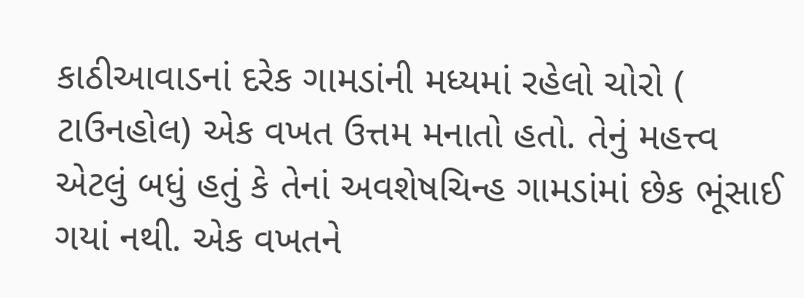કાઠીઆવાડનાં દરેક ગામડાંની મધ્યમાં રહેલો ચોરો ( ટાઉનહોલ) એક વખત ઉત્તમ મનાતો હતો. તેનું મહત્ત્વ એટલું બધું હતું કે તેનાં અવશેષચિન્હ ગામડાંમાં છેક ભૂંસાઈ ગયાં નથી. એક વખતને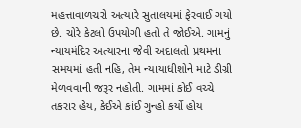મહત્તાવાળચરો અત્યારે સુતાલયમાં ફેરવાઈ ગયો છે. ચોરે કેટલો ઉપયોગી હતો તે જોઈએ. ગામનું ન્યાયમંદિર અત્યારના જેવી અદાલતો પ્રથમના સમયમાં હતી નહિ, તેમ ન્યાયાધીશોને માટે ડીગ્રી મેળવવાની જરૂર નહોતી. ગામમાં કોઈ વચ્ચે તકરાર હેય, કેઈએ કાંઈ ગુન્હો કર્યો હોય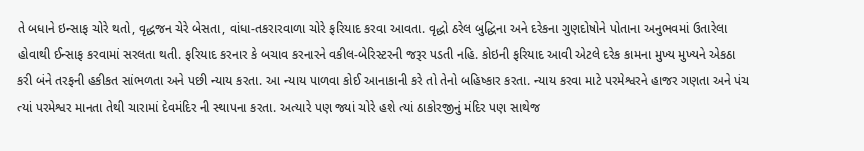તે બધાને ઇન્સાફ ચોરે થતો, વૃદ્ધજન ચેરે બેસતા, વાંધા-તકરારવાળા ચોરે ફરિયાદ કરવા આવતા. વૃદ્ધો ઠરેલ બુદ્ધિના અને દરેકના ગુણદોષોને પોતાના અનુભવમાં ઉતારેલા હોવાથી ઈન્સાફ કરવામાં સરલતા થતી. ફરિયાદ કરનાર કે બચાવ કરનારને વકીલ-બેરિસ્ટરની જરૂર પડતી નહિ. કોઇની ફરિયાદ આવી એટલે દરેક કામના મુખ્ય મુખ્યને એકઠા કરી બંને તરફની હકીકત સાંભળતા અને પછી ન્યાય કરતા. આ ન્યાય પાળવા કોઈ આનાકાની કરે તો તેનો બહિષ્કાર કરતા. ન્યાય કરવા માટે પરમેશ્વરને હાજર ગણતા અને પંચ ત્યાં પરમેશ્વર માનતા તેથી ચારામાં દેવમંદિર ની સ્થાપના કરતા. અત્યારે પણ જ્યાં ચોરે હશે ત્યાં ઠાકોરજીનું મંદિર પણ સાથેજ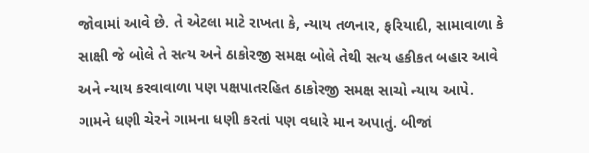જોવામાં આવે છે. તે એટલા માટે રાખતા કે, ન્યાય તળનાર, ફરિયાદી, સામાવાળા કે સાક્ષી જે બોલે તે સત્ય અને ઠાકોરજી સમક્ષ બોલે તેથી સત્ય હકીકત બહાર આવે અને ન્યાય કરવાવાળા પણ પક્ષપાતરહિત ઠાકોરજી સમક્ષ સાચો ન્યાય આપે. ગામને ધણી ચેરને ગામના ધણી કરતાં પણ વધારે માન અપાતું. બીજાં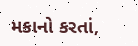મકાનો કરતાં,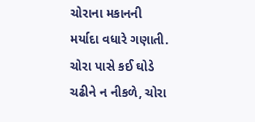ચોરાના મકાનની મર્યાદા વધારે ગણાતી. ચોરા પાસે કઈ ઘોડે ચઢીને ન નીકળે, ચોરા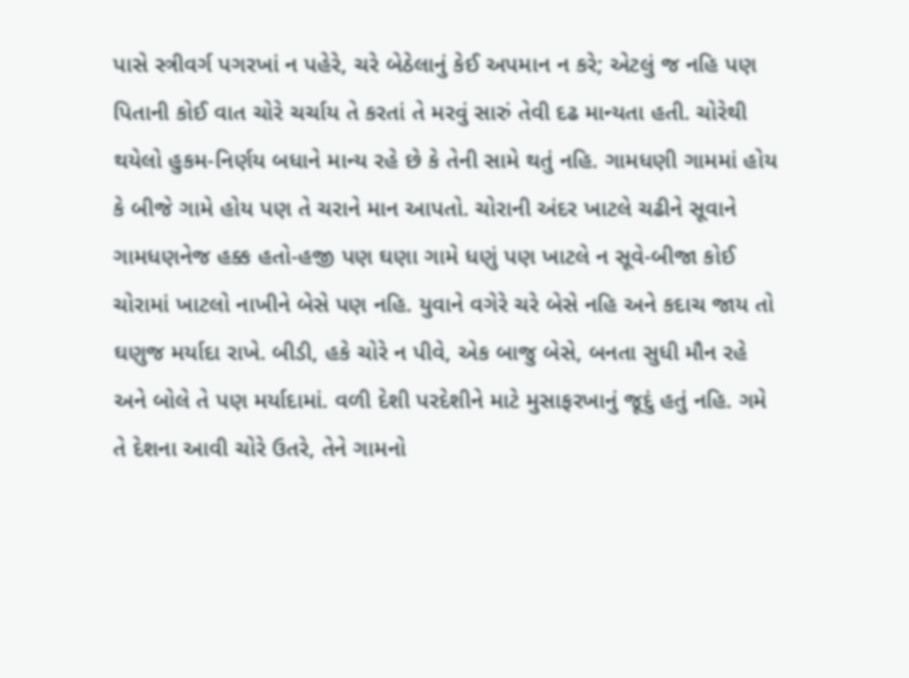પાસે સ્ત્રીવર્ગ પગરખાં ન પહેરે, ચરે બેઠેલાનું કેઈ અપમાન ન કરે; એટલું જ નહિ પણ પિતાની કોઈ વાત ચોરે ચર્ચાય તે કરતાં તે મરવું સારું તેવી દઢ માન્યતા હતી. ચોરેથી થયેલો હુકમ-નિર્ણય બધાને માન્ય રહે છે કે તેની સામે થતું નહિ. ગામધણી ગામમાં હોય કે બીજે ગામે હોય પણ તે ચરાને માન આપતો. ચોરાની અંદર ખાટલે ચઢીને સૂવાને ગામધણનેજ હક્ક હતો-હજી પણ ઘણા ગામે ધણું પણ ખાટલે ન સૂવે-બીજા કોઈ ચોરામાં ખાટલો નાખીને બેસે પણ નહિ. યુવાને વગેરે ચરે બેસે નહિ અને કદાચ જાય તો ઘણુજ મર્યાદા રાખે. બીડી, હકે ચોરે ન પીવે, એક બાજુ બેસે, બનતા સુધી મૌન રહે અને બોલે તે પણ મર્યાદામાં. વળી દેશી પરદેશીને માટે મુસાફરખાનું જૂદું હતું નહિ. ગમે તે દેશના આવી ચોરે ઉતરે, તેને ગામનો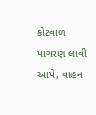કોટવાળ પાગરણ લાવી આપે, વાહન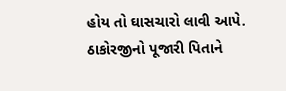હોય તો ઘાસચારો લાવી આપે. ઠાકોરજીનો પૂજારી પિતાને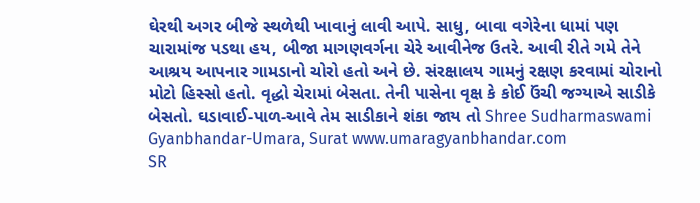ઘેરથી અગર બીજે સ્થળેથી ખાવાનું લાવી આપે. સાધુ, બાવા વગેરેના ધામાં પણ ચારામાંજ પડથા હય, બીજા માગણવર્ગના ચેરે આવીનેજ ઉતરે. આવી રીતે ગમે તેને આશ્રય આપનાર ગામડાનો ચોરો હતો અને છે. સંરક્ષાલય ગામનું રક્ષણ કરવામાં ચોરાનો મોટો હિસ્સો હતો. વૃદ્ધો ચેરામાં બેસતા. તેની પાસેના વૃક્ષ કે કોઈ ઉંચી જગ્યાએ સાડીકે બેસતો. ઘડાવાઈ-પાળ-આવે તેમ સાડીકાને શંકા જાય તો Shree Sudharmaswami Gyanbhandar-Umara, Surat www.umaragyanbhandar.com
SR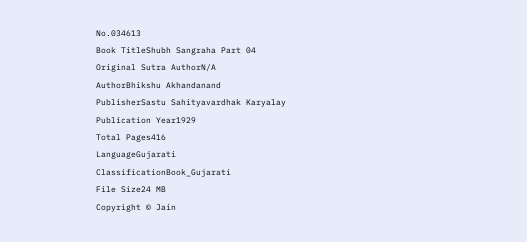No.034613
Book TitleShubh Sangraha Part 04
Original Sutra AuthorN/A
AuthorBhikshu Akhandanand
PublisherSastu Sahityavardhak Karyalay
Publication Year1929
Total Pages416
LanguageGujarati
ClassificationBook_Gujarati
File Size24 MB
Copyright © Jain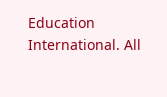Education International. All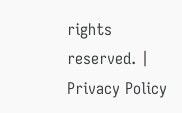rights reserved. | Privacy Policy